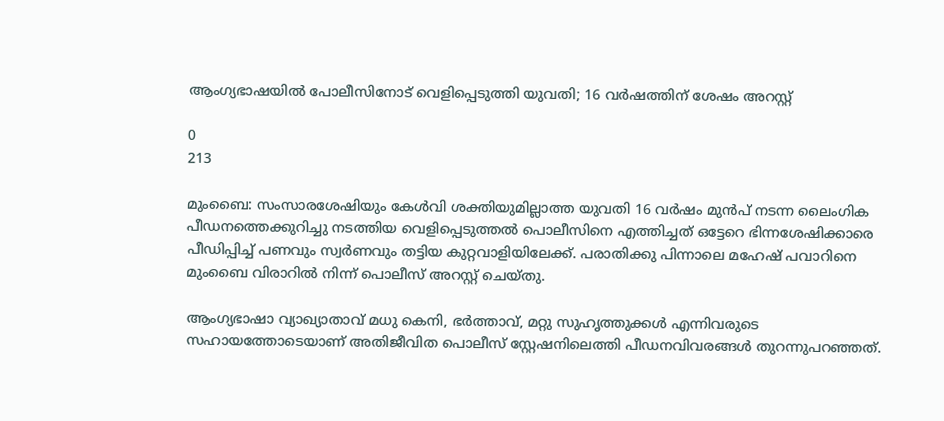ആംഗ്യഭാഷയിൽ പോലീസിനോട് വെളിപ്പെടുത്തി യുവതി; 16 വർഷത്തിന് ശേഷം അറസ്റ്റ്

0
213

മുംബൈ: സംസാരശേഷിയും കേൾവി ശക്തിയുമില്ലാത്ത യുവതി 16 വർഷം മുൻപ് നടന്ന ലൈംഗിക പീഡനത്തെക്കുറിച്ചു നടത്തിയ വെളിപ്പെടുത്തൽ പൊലീസിനെ എത്തിച്ചത് ഒട്ടേറെ ഭിന്നശേഷിക്കാരെ പീഡിപ്പിച്ച് പണവും സ്വർണവും തട്ടിയ കുറ്റവാളിയിലേക്ക്. പരാതിക്കു പിന്നാലെ മഹേഷ് പവാറിനെ മുംബൈ വിരാറിൽ നിന്ന് പൊലീസ് അറസ്റ്റ് ചെയ്തു.

ആംഗ്യഭാഷാ വ്യാഖ്യാതാവ് മധു കെനി, ഭർത്താവ്, മറ്റു സുഹൃത്തുക്കൾ എന്നിവരുടെ സഹായത്തോടെയാണ് അതിജീവിത പൊലീസ് സ്റ്റേഷനിലെത്തി പീഡനവിവരങ്ങൾ തുറന്നുപറഞ്ഞത്.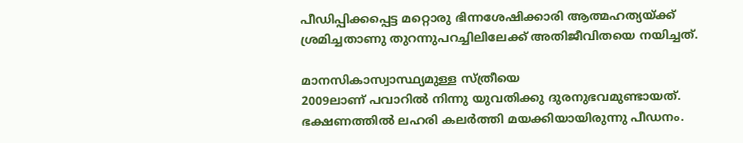പീഡിപ്പിക്കപ്പെട്ട മറ്റൊരു ഭിന്നശേഷിക്കാരി ആത്മഹത്യയ്ക്ക് ശ്രമിച്ചതാണു തുറന്നുപറച്ചിലിലേക്ക് അതിജീവിതയെ നയിച്ചത്.

മാനസികാസ്വാസ്ഥ്യമുള്ള സ്ത്രീയെ
2009ലാണ് പവാറിൽ നിന്നു യുവതിക്കു ദുരനുഭവമുണ്ടായത്. ഭക്ഷണത്തിൽ ലഹരി കലർത്തി മയക്കിയായിരുന്നു പീഡനം.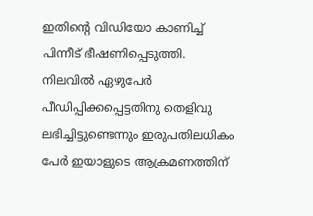ഇതിന്റെ വിഡിയോ കാണിച്ച് പിന്നീട് ഭീഷണിപ്പെടുത്തി. നിലവിൽ ഏഴുപേർ പീഡിപ്പിക്കപ്പെട്ടതിനു തെളിവു ലഭിച്ചിട്ടുണ്ടെന്നും ഇരുപതിലധികം പേർ ഇയാളുടെ ആക്രമണത്തിന്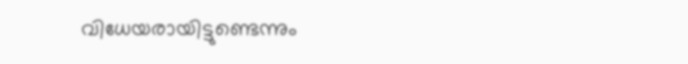വിധേയരായിട്ടുണ്ടെന്നും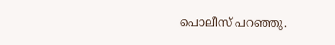പൊലീസ് പറഞ്ഞു.